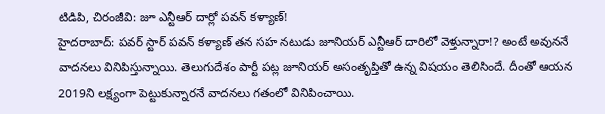టిడిపి, చిరంజీవి: జూ ఎన్టీఆర్ దార్లో పవన్ కళ్యాణ్!
హైదరాబాద్: పవర్ స్టార్ పవన్ కళ్యాణ్ తన సహ నటుడు జూనియర్ ఎన్టీఆర్ దారిలో వెళ్తున్నారా!? అంటే అవుననే వాదనలు వినిపిస్తున్నాయి. తెలుగుదేశం పార్టీ పట్ల జూనియర్ అసంతృప్తితో ఉన్న విషయం తెలిసిందే. దీంతో ఆయన 2019ని లక్ష్యంగా పెట్టుకున్నారనే వాదనలు గతంలో వినిపించాయి.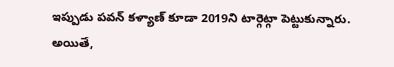ఇప్పుడు పవన్ కళ్యాణ్ కూడా 2019ని టార్గెట్గా పెట్టుకున్నారు. అయితే,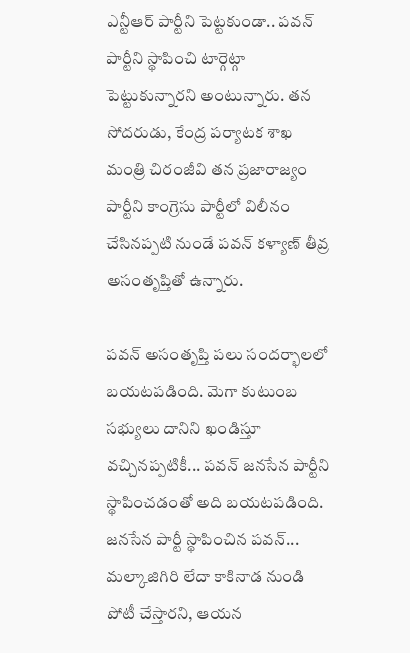ఎన్టీఆర్ పార్టీని పెట్టకుండా.. పవన్ పార్టీని స్థాపించి టార్గెట్గా పెట్టుకున్నారని అంటున్నారు. తన సోదరుడు, కేంద్ర పర్యాటక శాఖ మంత్రి చిరంజీవి తన ప్రజారాజ్యం పార్టీని కాంగ్రెసు పార్టీలో విలీనం చేసినప్పటి నుండే పవన్ కళ్యాణ్ తీవ్ర అసంతృప్తితో ఉన్నారు.

పవన్ అసంతృప్తి పలు సందర్భాలలో బయటపడింది. మెగా కుటుంబ సభ్యులు దానిని ఖండిస్తూ వచ్చినప్పటికీ... పవన్ జనసేన పార్టీని స్థాపించడంతో అది బయటపడింది. జనసేన పార్టీ స్థాపించిన పవన్... మల్కాజిగిరి లేదా కాకినాడ నుండి పోటీ చేస్తారని, ఆయన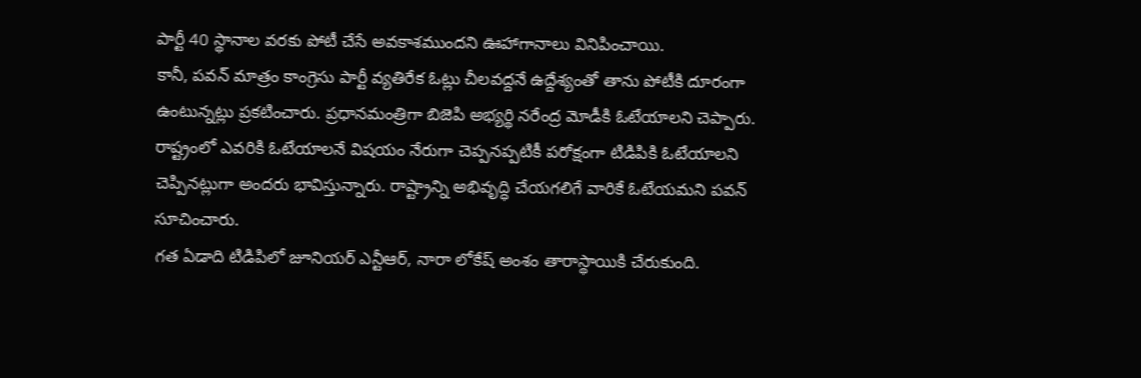పార్టీ 40 స్థానాల వరకు పోటీ చేసే అవకాశముందని ఊహాగానాలు వినిపించాయి.
కానీ, పవన్ మాత్రం కాంగ్రెసు పార్టీ వ్యతిరేక ఓట్లు చీలవద్దనే ఉద్దేశ్యంతో తాను పోటీకి దూరంగా ఉంటున్నట్లు ప్రకటించారు. ప్రధానమంత్రిగా బిజెపి అభ్యర్థి నరేంద్ర మోడీకి ఓటేయాలని చెప్పారు. రాష్ట్రంలో ఎవరికి ఓటేయాలనే విషయం నేరుగా చెప్పనప్పటికీ పరోక్షంగా టిడిపికి ఓటేయాలని చెప్పినట్లుగా అందరు భావిస్తున్నారు. రాష్ట్రాన్ని అభివృద్ధి చేయగలిగే వారికే ఓటేయమని పవన్ సూచించారు.
గత ఏడాది టిడిపిలో జూనియర్ ఎన్టీఆర్, నారా లోకేష్ అంశం తారాస్థాయికి చేరుకుంది.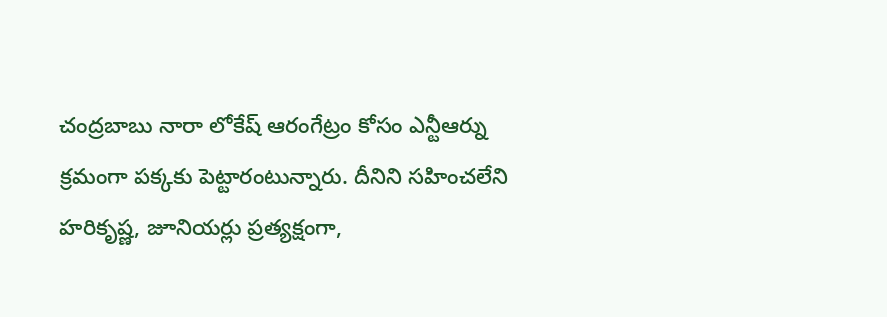చంద్రబాబు నారా లోకేష్ ఆరంగేట్రం కోసం ఎన్టీఆర్ను క్రమంగా పక్కకు పెట్టారంటున్నారు. దీనిని సహించలేని హరికృష్ణ, జూనియర్లు ప్రత్యక్షంగా,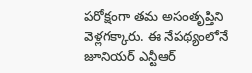పరోక్షంగా తమ అసంతృప్తిని వెళ్లగక్కారు. ఈ నేపథ్యంలోనే జూనియర్ ఎన్టీఆర్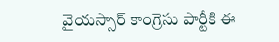వైయస్సార్ కాంగ్రెసు పార్టీకి ఈ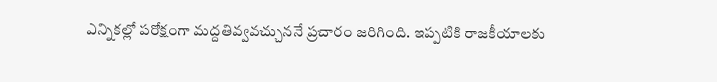ఎన్నికల్లో పరోక్షంగా మద్దతివ్వవచ్చుననే ప్రచారం జరిగింది. ఇప్పటికి రాజకీయాలకు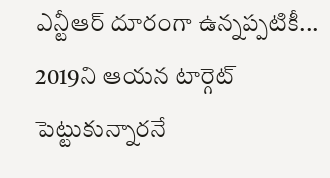ఎన్టీఆర్ దూరంగా ఉన్నప్పటికీ... 2019ని ఆయన టార్గెట్ పెట్టుకున్నారనే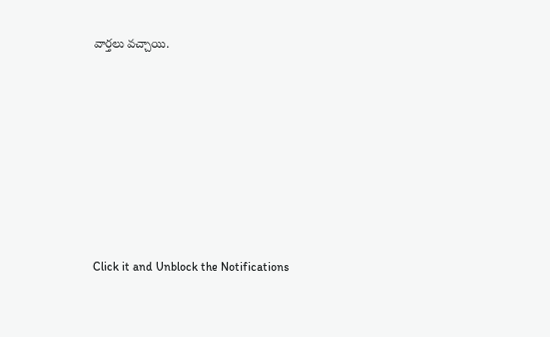వార్తలు వచ్చాయి.












Click it and Unblock the Notifications